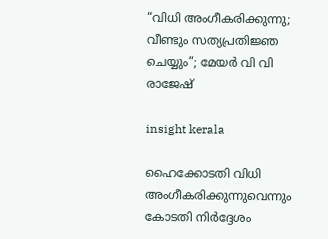“വിധി അംഗീകരിക്കുന്നു; വീണ്ടും സത്യപ്രതിജ്ഞ ചെയ്യും”; മേയർ വി വി രാജേഷ്

insight kerala

ഹൈക്കോടതി വിധി അംഗീകരിക്കുന്നുവെന്നും കോടതി നിർദ്ദേശം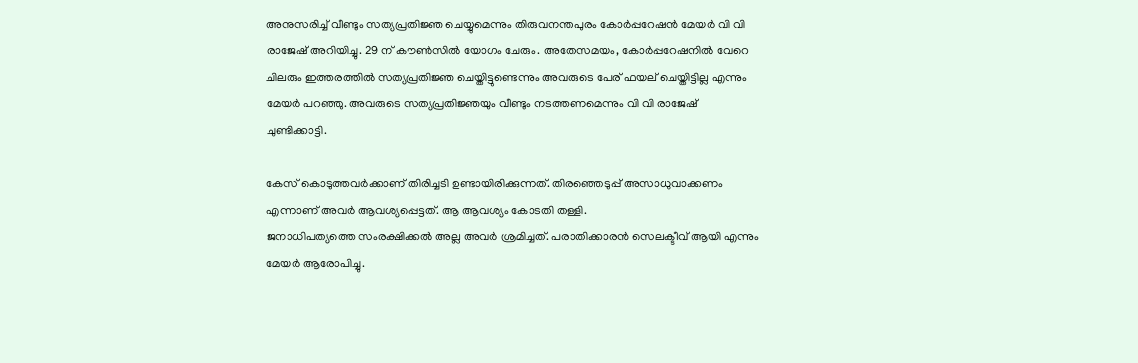അനുസരിച്ച് വീണ്ടും സത്യപ്രതിജ്ഞ ചെയ്യുമെന്നും തിരുവനന്തപുരം കോർപ്പറേഷൻ മേയർ വി വി രാജേഷ് അറിയിച്ചു. 29 ന് കൗൺസിൽ യോഗം ചേരും. അതേസമയം, കോർപ്പറേഷനിൽ വേറെ ചിലരും ഇത്തരത്തിൽ സത്യപ്രതിജ്ഞ ചെയ്തിട്ടുണ്ടെന്നും അവരുടെ പേര് ഫയല് ചെയ്തിട്ടില്ല എന്നും മേയർ പറഞ്ഞു. അവരുടെ സത്യപ്രതിജ്ഞയും വീണ്ടും നടത്തണമെന്നും വി വി രാജേഷ് ചുണ്ടിക്കാട്ടി.

കേസ് കൊടുത്തവർക്കാണ് തിരിച്ചടി ഉണ്ടായിരിക്കുന്നത്. തിരഞ്ഞെടുപ്പ് അസാധുവാക്കണം എന്നാണ് അവർ ആവശ്യപ്പെട്ടത്. ആ ആവശ്യം കോടതി തള്ളി.
ജനാധിപത്യത്തെ സംരക്ഷിക്കൽ അല്ല അവർ ശ്രമിച്ചത്. പരാതിക്കാരൻ സെലക്ടീവ് ആയി എന്നും മേയർ ആരോപിച്ചു.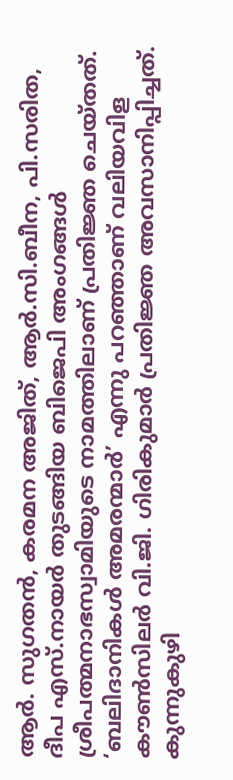ആര്‍. സുഗതന്‍, കരമന അജിത്, ആര്‍.സി.ബീന, പി.സരിത, ദീപ എസ്.നായര്‍ തുടങ്ങിയ ബിജെപി അംഗങ്ങള്‍ ശ്രീപത്മനാഭസ്വാമിയുടെ നാമത്തിലാണ് പ്രതിജ്ഞ ചെയ്തത്. ‘ബലിദാനികള്‍ അമരന്മാര്‍’ എന്നു പറഞ്ഞാണ് വലിയവിള കൗണ്‍സിലര്‍ വി.ജി. ഗിരികുമാര്‍ പ്രതിജ്ഞ അവസാനിപ്പിച്ചത്. കുന്നുകുഴി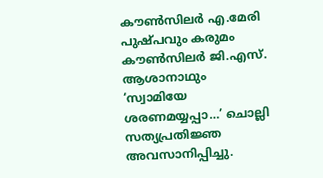കൗണ്‍സിലര്‍ എ.മേരി പുഷ്പവും കരുമം കൗണ്‍സിലര്‍ ജി.എസ്. ആശാനാഥും ‘സ്വാമിയേ ശരണമയ്യപ്പാ…’ ചൊല്ലി സത്യപ്രതിജ്ഞ അവസാനിപ്പിച്ചു.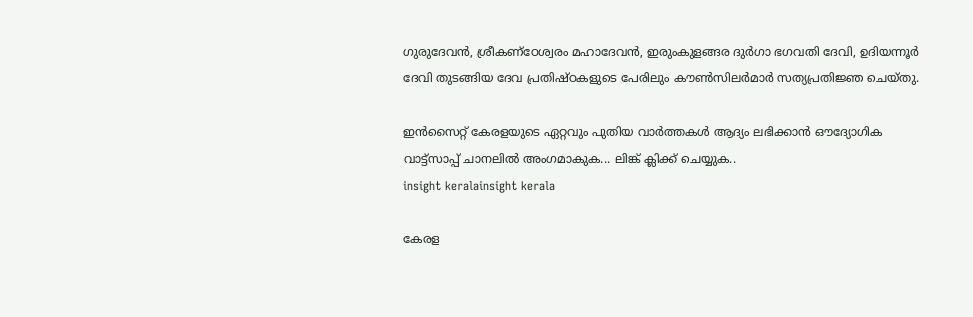ഗുരുദേവന്‍, ശ്രീകണ്‌ഠേശ്വരം മഹാദേവന്‍, ഇരുംകുളങ്ങര ദുര്‍ഗാ ഭഗവതി ദേവി, ഉദിയന്നൂര്‍ ദേവി തുടങ്ങിയ ദേവ പ്രതിഷ്ഠകളുടെ പേരിലും കൗണ്‍സിലര്‍മാര്‍ സത്യപ്രതിജ്ഞ ചെയ്തു.

ഇൻസൈറ്റ് കേരളയുടെ ഏറ്റവും പുതിയ വാർത്തകൾ ആദ്യം ലഭിക്കാൻ ഔദ്യോഗിക വാട്ട്‌സാപ്പ് ചാനലിൽ അംഗമാകുക... ലിങ്ക് ക്ലിക്ക് ചെയ്യുക..
insight keralainsight kerala

കേരള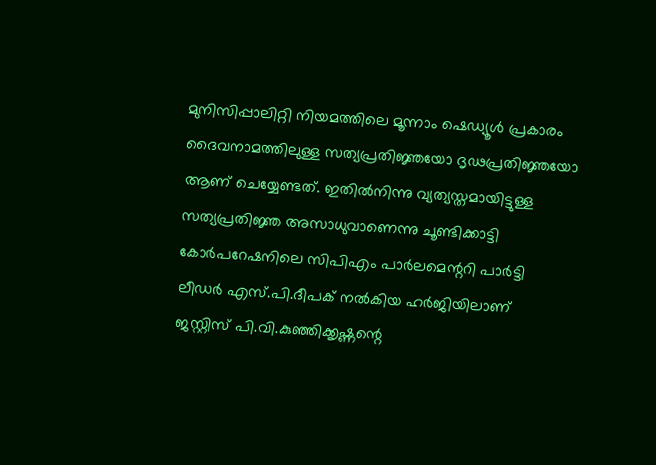മുനിസിപ്പാലിറ്റി നിയമത്തിലെ മൂന്നാം ഷെഡ്യൂൾ പ്രകാരം ദൈവനാമത്തിലുള്ള സത്യപ്രതിജ്ഞയോ ദൃഢപ്രതിജ്ഞയോ ആണ് ചെയ്യേണ്ടത്. ഇതിൽനിന്നു വ്യത്യസ്തമായിട്ടുള്ള സത്യപ്രതിജ്ഞ അസാധുവാണെന്നു ചൂണ്ടിക്കാട്ടി കോർപറേഷനിലെ സിപിഎം പാർലമെന്ററി പാർട്ടി ലീഡർ എസ്.പി.ദീപക് നൽകിയ ഹർജിയിലാണ് ജസ്റ്റിസ് പി.വി.കുഞ്ഞിക്കൃഷ്ണന്റെ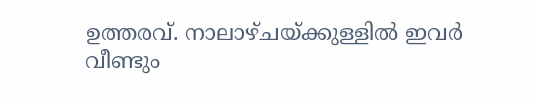ഉത്തരവ്. നാലാഴ്ചയ്ക്കുള്ളിൽ ഇവർ വീണ്ടും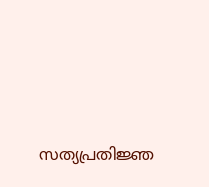സത്യപ്രതിജ്ഞ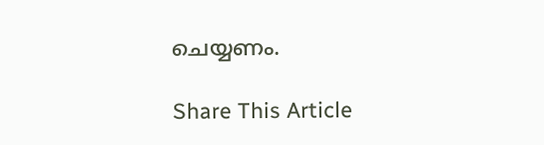ചെയ്യണം.

Share This Article